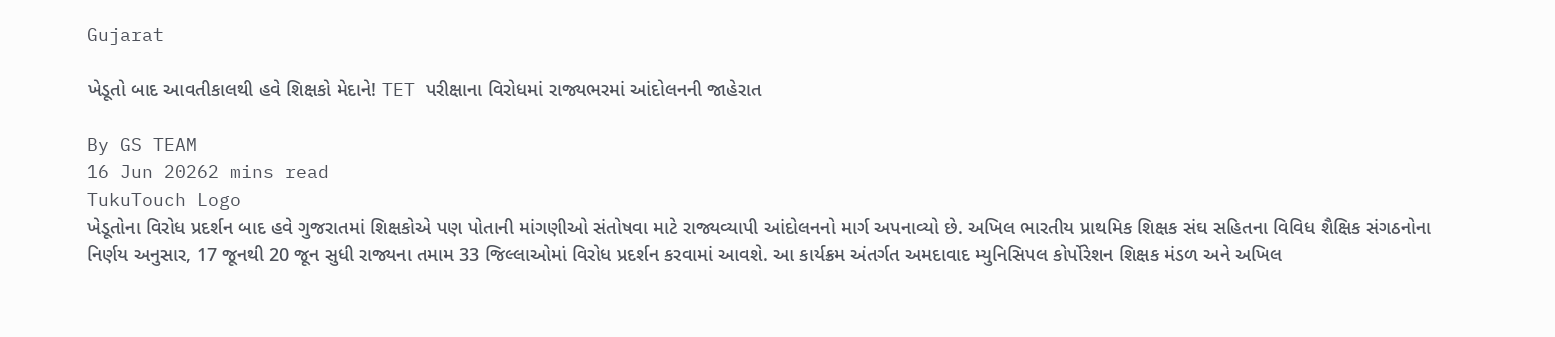Gujarat

ખેડૂતો બાદ આવતીકાલથી હવે શિક્ષકો મેદાને! TET પરીક્ષાના વિરોધમાં રાજ્યભરમાં આંદોલનની જાહેરાત

By GS TEAM
16 Jun 20262 mins read
TukuTouch Logo
ખેડૂતોના વિરોધ પ્રદર્શન બાદ હવે ગુજરાતમાં શિક્ષકોએ પણ પોતાની માંગણીઓ સંતોષવા માટે રાજ્યવ્યાપી આંદોલનનો માર્ગ અપનાવ્યો છે. અખિલ ભારતીય પ્રાથમિક શિક્ષક સંઘ સહિતના વિવિધ શૈક્ષિક સંગઠનોના નિર્ણય અનુસાર, 17 જૂનથી 20 જૂન સુધી રાજ્યના તમામ 33 જિલ્લાઓમાં વિરોધ પ્રદર્શન કરવામાં આવશે. આ કાર્યક્રમ અંતર્ગત અમદાવાદ મ્યુનિસિપલ કોર્પોરેશન શિક્ષક મંડળ અને અખિલ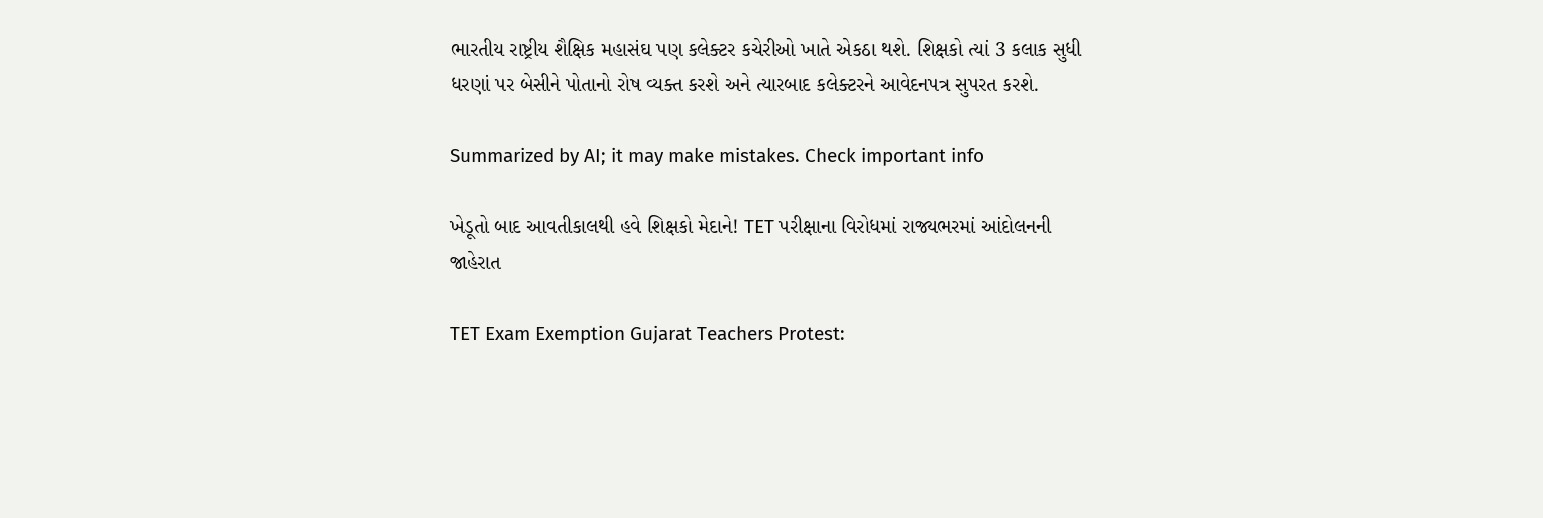ભારતીય રાષ્ટ્રીય શૈક્ષિક મહાસંઘ પણ કલેક્ટર કચેરીઓ ખાતે એકઠા થશે. શિક્ષકો ત્યાં 3 કલાક સુધી ધરણાં પર બેસીને પોતાનો રોષ વ્યક્ત કરશે અને ત્યારબાદ કલેક્ટરને આવેદનપત્ર સુપરત કરશે.

Summarized by AI; it may make mistakes. Check important info

ખેડૂતો બાદ આવતીકાલથી હવે શિક્ષકો મેદાને! TET પરીક્ષાના વિરોધમાં રાજ્યભરમાં આંદોલનની જાહેરાત

TET Exam Exemption Gujarat Teachers Protest: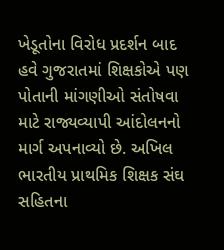ખેડૂતોના વિરોધ પ્રદર્શન બાદ હવે ગુજરાતમાં શિક્ષકોએ પણ પોતાની માંગણીઓ સંતોષવા માટે રાજ્યવ્યાપી આંદોલનનો માર્ગ અપનાવ્યો છે. અખિલ ભારતીય પ્રાથમિક શિક્ષક સંઘ સહિતના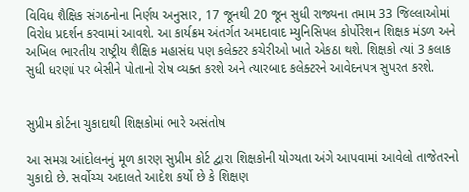વિવિધ શૈક્ષિક સંગઠનોના નિર્ણય અનુસાર, 17 જૂનથી 20 જૂન સુધી રાજ્યના તમામ 33 જિલ્લાઓમાં વિરોધ પ્રદર્શન કરવામાં આવશે. આ કાર્યક્રમ અંતર્ગત અમદાવાદ મ્યુનિસિપલ કોર્પોરેશન શિક્ષક મંડળ અને અખિલ ભારતીય રાષ્ટ્રીય શૈક્ષિક મહાસંઘ પણ કલેક્ટર કચેરીઓ ખાતે એકઠા થશે. શિક્ષકો ત્યાં 3 કલાક સુધી ધરણાં પર બેસીને પોતાનો રોષ વ્યક્ત કરશે અને ત્યારબાદ કલેક્ટરને આવેદનપત્ર સુપરત કરશે.


સુપ્રીમ કોર્ટના ચુકાદાથી શિક્ષકોમાં ભારે અસંતોષ

આ સમગ્ર આંદોલનનું મૂળ કારણ સુપ્રીમ કોર્ટ દ્વારા શિક્ષકોની યોગ્યતા અંગે આપવામાં આવેલો તાજેતરનો ચુકાદો છે. સર્વોચ્ચ અદાલતે આદેશ કર્યો છે કે શિક્ષણ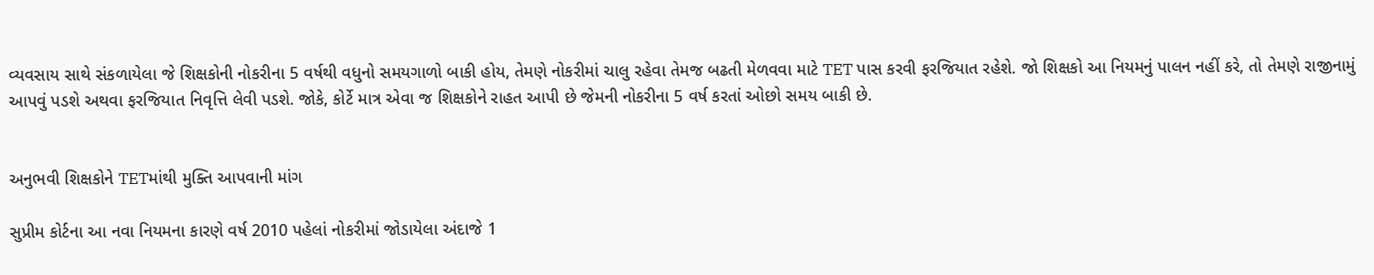વ્યવસાય સાથે સંકળાયેલા જે શિક્ષકોની નોકરીના 5 વર્ષથી વધુનો સમયગાળો બાકી હોય, તેમણે નોકરીમાં ચાલુ રહેવા તેમજ બઢતી મેળવવા માટે TET પાસ કરવી ફરજિયાત રહેશે. જો શિક્ષકો આ નિયમનું પાલન નહીં કરે, તો તેમણે રાજીનામું આપવું પડશે અથવા ફરજિયાત નિવૃત્તિ લેવી પડશે. જોકે, કોર્ટે માત્ર એવા જ શિક્ષકોને રાહત આપી છે જેમની નોકરીના 5 વર્ષ કરતાં ઓછો સમય બાકી છે.


અનુભવી શિક્ષકોને TETમાંથી મુક્તિ આપવાની માંગ

સુપ્રીમ કોર્ટના આ નવા નિયમના કારણે વર્ષ 2010 પહેલાં નોકરીમાં જોડાયેલા અંદાજે 1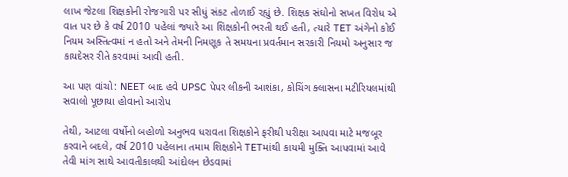લાખ જેટલા શિક્ષકોની રોજગારી પર સીધું સંકટ તોળાઈ રહ્યું છે. શિક્ષક સંઘોનો સખત વિરોધ એ વાત પર છે કે વર્ષ 2010 પહેલાં જ્યારે આ શિક્ષકોની ભરતી થઈ હતી, ત્યારે TET અંગેનો કોઈ નિયમ અસ્તિત્વમાં ન હતો અને તેમની નિમણૂક તે સમયના પ્રવર્તમાન સરકારી નિયમો અનુસાર જ કાયદેસર રીતે કરવામાં આવી હતી.

આ પણ વાંચો: NEET બાદ હવે UPSC પેપર લીકની આશંકા, કોચિંગ ક્લાસના મટીરિયલમાંથી સવાલો પૂછાયા હોવાનો આરોપ

તેથી, આટલા વર્ષોનો બહોળો અનુભવ ધરાવતા શિક્ષકોને ફરીથી પરીક્ષા આપવા માટે મજબૂર કરવાને બદલે, વર્ષ 2010 પહેલાના તમામ શિક્ષકોને TETમાંથી કાયમી મુક્તિ આપવામાં આવે તેવી માંગ સાથે આવતીકાલથી આંદોલન છેડવામાં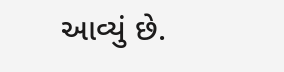આવ્યું છે.